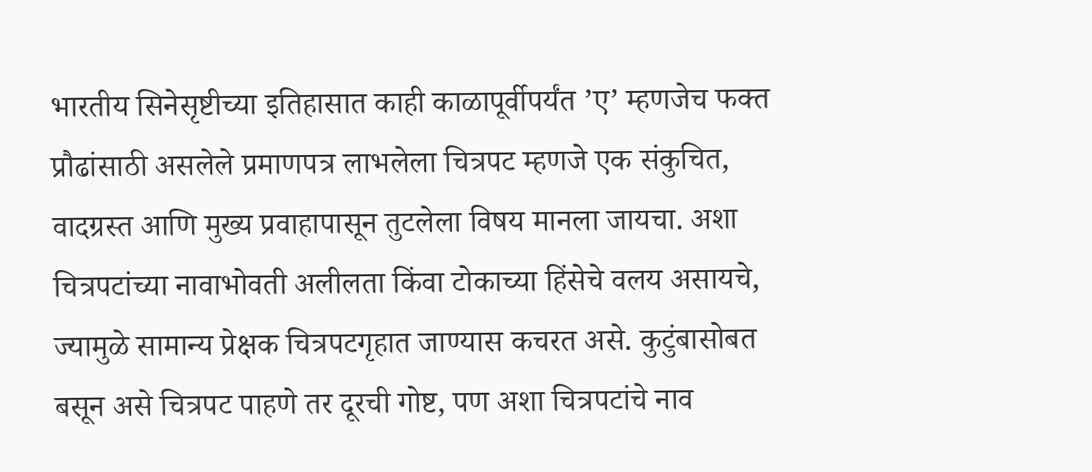भारतीय सिनेसृष्टीच्या इतिहासात काही काळापूर्वीपर्यंत ’ए’ म्हणजेच फक्त प्रौढांसाठी असलेले प्रमाणपत्र लाभलेला चित्रपट म्हणजे एक संकुचित, वादग्रस्त आणि मुख्य प्रवाहापासून तुटलेला विषय मानला जायचा. अशा चित्रपटांच्या नावाभोवती अलीलता किंवा टोकाच्या हिंसेचे वलय असायचे, ज्यामुळे सामान्य प्रेक्षक चित्रपटगृहात जाण्यास कचरत असे. कुटुंबासोबत बसून असे चित्रपट पाहणे तर दूरची गोष्ट, पण अशा चित्रपटांचे नाव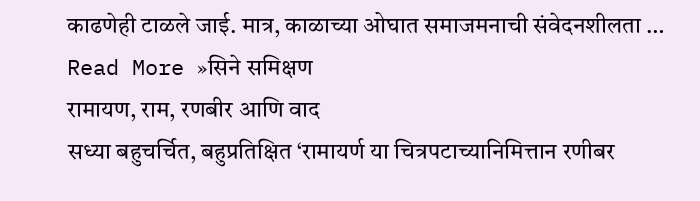काढणेही टाळले जाई. मात्र, काळाच्या ओघात समाजमनाची संवेदनशीलता …
Read More »सिने समिक्षण
रामायण, राम, रणबीर आणि वाद
सध्या बहुचर्चित, बहुप्रतिक्षित ‘रामायर्ण या चित्रपटाच्यानिमित्तान रणीबर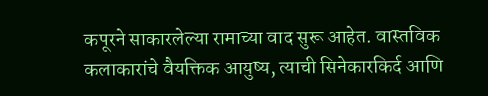कपूरने साकारलेल्या रामाच्या वाद सुरू आहेत. वास्तविक कलाकारांचे वैयक्तिक आयुष्य, त्याची सिनेकारकिर्द आणि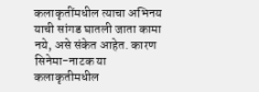कलाकृतींमधील त्याचा अभिनय याची सांगड घातली जाता कामा नये, असे संकेत आहेत. कारण सिनेमा-नाटक या कलाकृतीमधील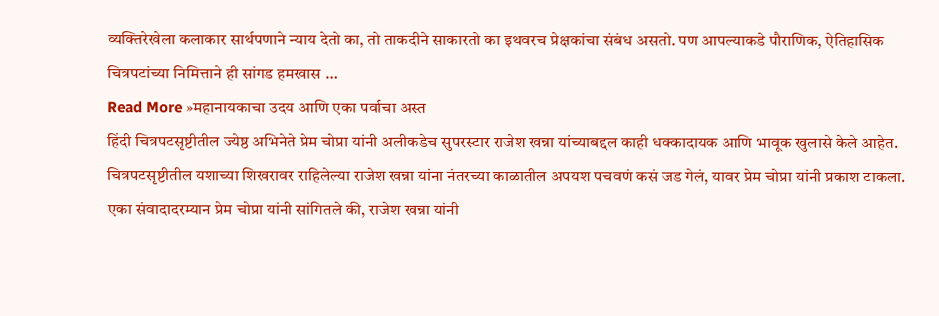व्यक्तिरेखेला कलाकार सार्थपणाने न्याय देतो का, तो ताकदीने साकारतो का इथवरच प्रेक्षकांचा संबंध असतो. पण आपल्याकडे पौराणिक, ऐतिहासिक चित्रपटांच्या निमित्ताने ही सांगड हमखास …
Read More »महानायकाचा उदय आणि एका पर्वाचा अस्त
हिंदी चित्रपटसृष्टीतील ज्येष्ठ अभिनेते प्रेम चोप्रा यांनी अलीकडेच सुपरस्टार राजेश खन्ना यांच्याबद्दल काही धक्कादायक आणि भावूक खुलासे केले आहेत. चित्रपटसृष्टीतील यशाच्या शिखरावर राहिलेल्या राजेश खन्ना यांना नंतरच्या काळातील अपयश पचवणं कसं जड गेलं, यावर प्रेम चोप्रा यांनी प्रकाश टाकला. एका संवादादरम्यान प्रेम चोप्रा यांनी सांगितले की, राजेश खन्ना यांनी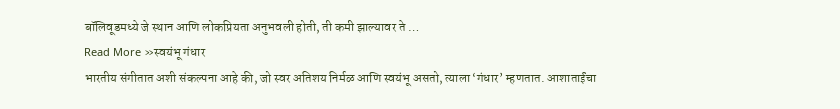बॉलिवूडमध्ये जे स्थान आणि लोकप्रियता अनुभवली होती, ती कमी झाल्यावर ते …
Read More »स्वयंभू गंधार
भारतीय संगीतात अशी संकल्पना आहे की, जो स्वर अतिशय निर्मळ आणि स्वयंभू असतो, त्याला ‘गंधार’ म्हणतात. आशाताईंचा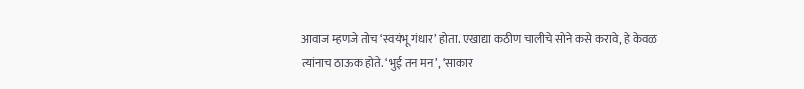आवाज म्हणजे तोच ‘स्वयंभू गंधार’ होता. एखाद्या कठीण चालीचे सोने कसे करावे, हे केवळ त्यांनाच ठाऊक होते. ‘भुई तन मन’, ‘साकार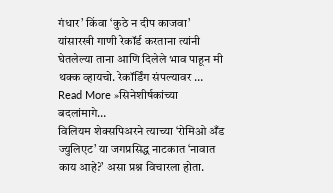गंधार’ किंवा ‘कुठे न दीप काजवा’ यांसारखी गाणी रेकॉर्ड करताना त्यांनी घेतलेल्या ताना आणि दिलेले भाव पाहून मी थक्क व्हायचो. रेकॉर्डिंग संपल्यावर …
Read More »सिनेशीर्षकांच्या बदलांमागे…
विलियम शेक्सपिअरने त्याच्या ‘रोमिओ अँड ज्युलिएट’ या जगप्रसिद्ध नाटकात ‘नावात काय आहे?’ असा प्रश्न विचारला होता.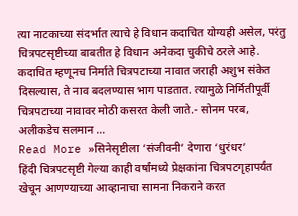त्या नाटकाच्या संदर्भात त्याचे हे विधान कदाचित योग्यही असेल, परंतु चित्रपटसृष्टीच्या बाबतीत हे विधान अनेकदा चुकीचे ठरले आहे. कदाचित म्हणूनच निर्माते चित्रपटाच्या नावात जराही अशुभ संकेत दिसल्यास, ते नाव बदलण्यास भाग पाडतात. त्यामुळे निर्मितीपूर्वी चित्रपटाच्या नावावर मोठी कसरत केली जाते.- सोनम परब, अलीकडेच सलमान …
Read More »सिनेसृष्टीला ‘संजीवनी’ देणारा ‘धुरंधर’
हिंदी चित्रपटसृष्टी गेल्या काही वर्षांमध्ये प्रेक्षकांना चित्रपटगृहापर्यंत खेचून आणण्याच्या आव्हानाचा सामना निकराने करत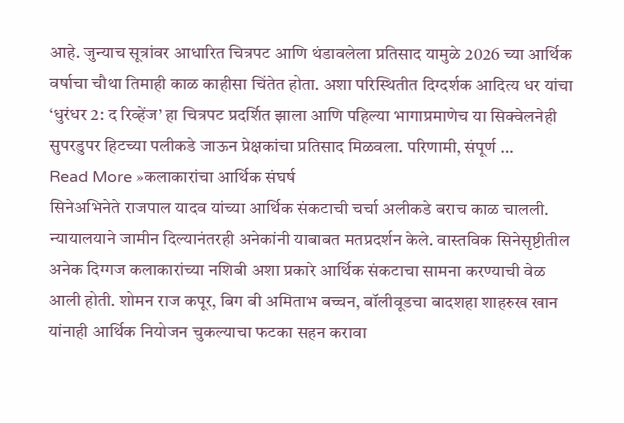आहे. जुन्याच सूत्रांवर आधारित चित्रपट आणि थंडावलेला प्रतिसाद यामुळे 2026 च्या आर्थिक वर्षाचा चौथा तिमाही काळ काहीसा चिंतेत होता. अशा परिस्थितीत दिग्दर्शक आदित्य धर यांचा ‘धुरंधर 2: द रिव्हेंज’ हा चित्रपट प्रदर्शित झाला आणि पहिल्या भागाप्रमाणेच या सिक्वेलनेही सुपरडुपर हिटच्या पलीकडे जाऊन प्रेक्षकांचा प्रतिसाद मिळवला. परिणामी, संपूर्ण …
Read More »कलाकारांचा आर्थिक संघर्ष
सिनेअभिनेते राजपाल यादव यांच्या आर्थिक संकटाची चर्चा अलीकडे बराच काळ चालली. न्यायालयाने जामीन दिल्यानंतरही अनेकांनी याबाबत मतप्रदर्शन केले. वास्तविक सिनेसृष्टीतील अनेक दिग्गज कलाकारांच्या नशिबी अशा प्रकारे आर्थिक संकटाचा सामना करण्याची वेळ आली होती. शोमन राज कपूर, बिग बी अमिताभ बच्चन, बॉलीवूडचा बादशहा शाहरुख खान यांनाही आर्थिक नियोजन चुकल्याचा फटका सहन करावा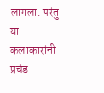लागला. परंतु या कलाकारांनी प्रचंड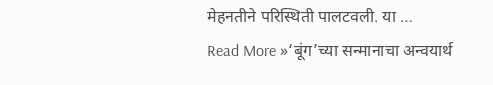मेहनतीने परिस्थिती पालटवली. या …
Read More »‘बूंग’च्या सन्मानाचा अन्वयार्थ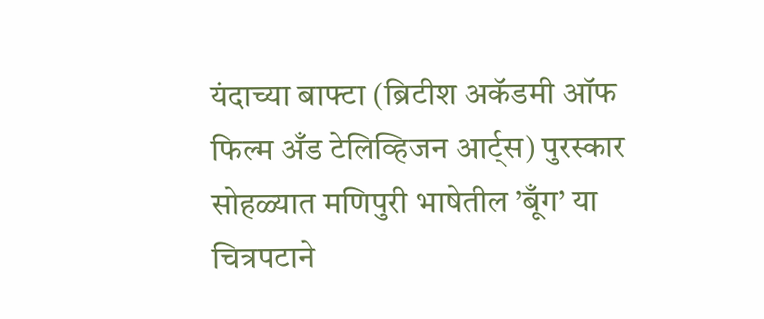यंदाच्या बाफ्टा (ब्रिटीश अकॅडमी ऑफ फिल्म अँड टेलिव्हिजन आर्ट्स) पुरस्कार सोहळ्यात मणिपुरी भाषेतील ’बूँग’ या चित्रपटाने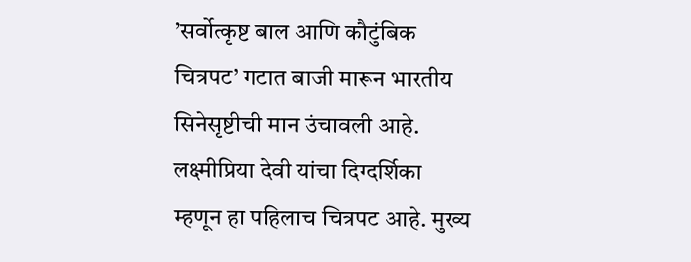’सर्वोत्कृष्ट बाल आणि कौटुंबिक चित्रपट’ गटात बाजी मारून भारतीय सिनेसृष्टीची मान उंचावली आहे. लक्ष्मीप्रिया देवी यांचा दिग्दर्शिका म्हणून हा पहिलाच चित्रपट आहे. मुख्य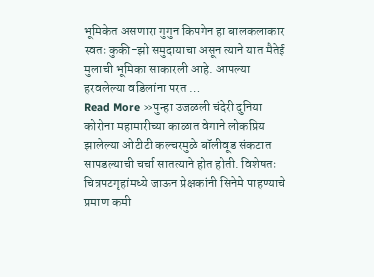भूमिकेत असणारा गुगुन किपगेन हा बालकलाकार स्वतः कुकी-झो समुदायाचा असून त्याने यात मैतेई मुलाची भूमिका साकारली आहे. आपल्या हरवलेल्या वडिलांना परत …
Read More »पुन्हा उजळली चंदेरी दुनिया
कोरोना महामारीच्या काळात वेगाने लोकप्रिय झालेल्या ओटीटी कल्चरमुळे बॉलीवूड संकटात सापडल्याची चर्चा सातत्याने होत होती. विशेषतः चित्रपटगृहांमध्ये जाऊन प्रेक्षकांनी सिनेमे पाहण्याचे प्रमाण कमी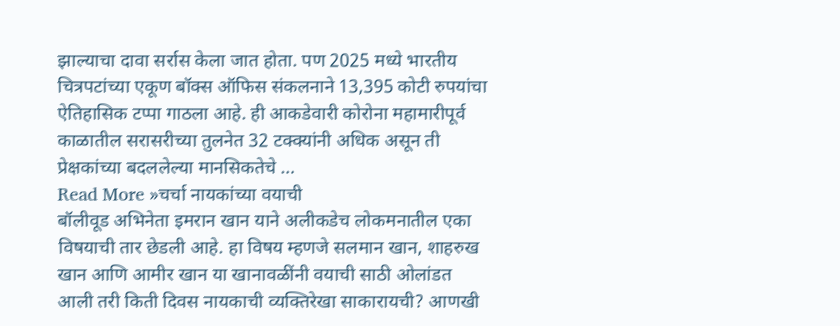झाल्याचा दावा सर्रास केला जात होता. पण 2025 मध्ये भारतीय चित्रपटांच्या एकूण बॉक्स ऑफिस संकलनाने 13,395 कोटी रुपयांचा ऐतिहासिक टप्पा गाठला आहे. ही आकडेवारी कोरोना महामारीपूर्व काळातील सरासरीच्या तुलनेत 32 टक्क्यांनी अधिक असून ती प्रेक्षकांच्या बदललेल्या मानसिकतेचे …
Read More »चर्चा नायकांच्या वयाची
बॉलीवूड अभिनेता इमरान खान याने अलीकडेच लोकमनातील एका विषयाची तार छेडली आहे. हा विषय म्हणजे सलमान खान, शाहरुख खान आणि आमीर खान या खानावळींनी वयाची साठी ओलांडत आली तरी किती दिवस नायकाची व्यक्तिरेखा साकारायची? आणखी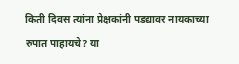किती दिवस त्यांना प्रेक्षकांनी पडद्यावर नायकाच्या रुपात पाहायचे? या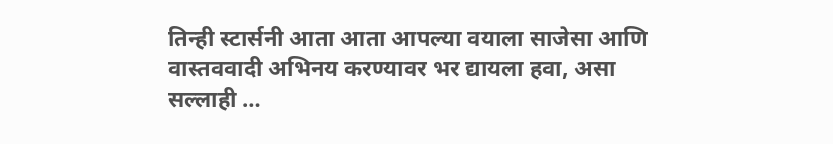तिन्ही स्टार्सनी आता आता आपल्या वयाला साजेसा आणि वास्तववादी अभिनय करण्यावर भर द्यायला हवा, असा सल्लाही …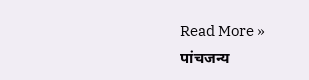Read More »
पांचजन्य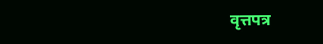वृत्तपत्र